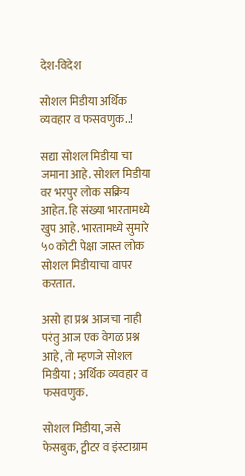देश-विदेश

सोशल मिडीया अर्थिक व्यवहार व फसवणुक..!

सद्या सोशल मिडीया चा जमाना आहे. सोशल मिडीया वर भरपुर लोक सक्रिय आहेत. हि संख्या भारतामध्ये खुप आहे. भारतामध्ये सुमारे ५० कोटी पेक्षा जास्त लोक सोशल मिडीयाचा वापर करतात.

असो हा प्रश्न आजचा नाही परंतु आज एक वेगळ प्रश्न आहे, तो म्हणजे सोशल मिडीया ; अर्थिक व्यवहार व फसवणुक.

सोशल मिडीया, जसे फेसबुक, ट्वीटर व इंस्टाग्राम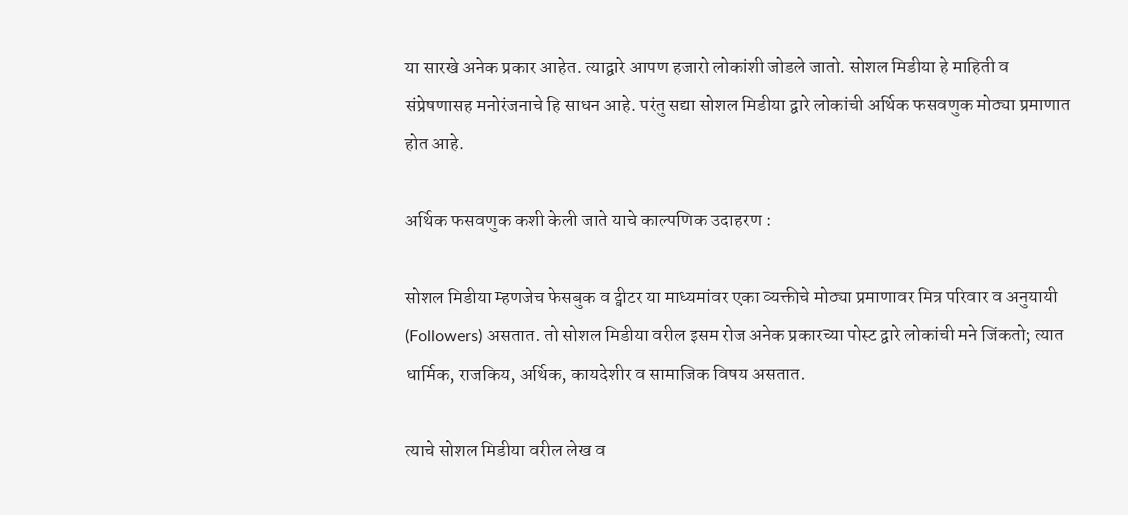या सारखे अनेक प्रकार आहेत. त्याद्वारे आपण हजारो लोकांशी जोडले जातो. सोशल मिडीया हे माहिती व संप्रेषणासह मनोरंजनाचे हि साधन आहे. परंतु सद्या सोशल मिडीया द्वारे लोकांची अर्थिक फसवणुक मोठ्या प्रमाणात होत आहे.

अर्थिक फसवणुक कशी केली जाते याचे काल्पणिक उदाहरण :

सोशल मिडीया म्हणजेच फेसबुक व ट्वीटर या माध्यमांवर एका व्यक्तीचे मोठ्या प्रमाणावर मित्र परिवार व अनुयायी (Followers) असतात. तो सोशल मिडीया वरील इसम रोज अनेक प्रकारच्या पोस्ट द्वारे लोकांची मने जिंकतो; त्यात धार्मिक, राजकिय, अर्थिक, कायदेशीर व सामाजिक विषय असतात.

त्याचे सोशल मिडीया वरील लेख व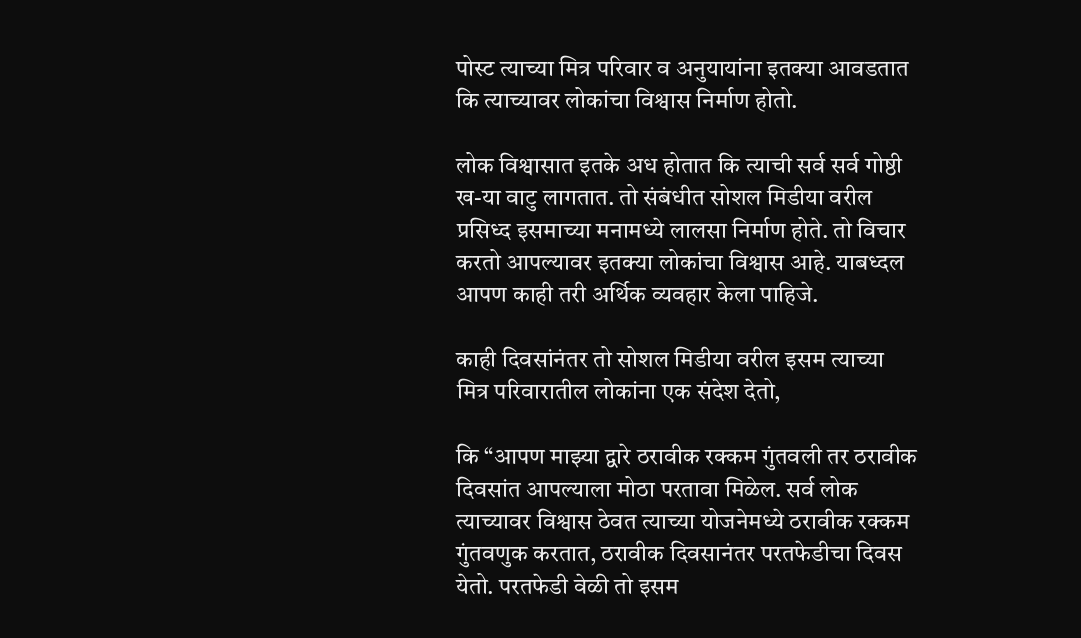पोस्ट त्याच्या मित्र परिवार व अनुयायांना इतक्या आवडतात कि त्याच्यावर लोकांचा विश्वास निर्माण होतो.

लोक विश्वासात इतके अध होतात कि त्याची सर्व सर्व गोष्ठी ख-या वाटु लागतात. तो संबंधीत सोशल मिडीया वरील प्रसिध्द इसमाच्या मनामध्ये लालसा निर्माण होते. तो विचार करतो आपल्यावर इतक्या लोकांचा विश्वास आहे. याबध्दल आपण काही तरी अर्थिक व्यवहार केला पाहिजे.

काही दिवसांनंतर तो सोशल मिडीया वरील इसम त्याच्या मित्र परिवारातील लोकांना एक संदेश देतो,

कि “आपण माझ्या द्वारे ठरावीक रक्कम गुंतवली तर ठरावीक दिवसांत आपल्याला मोठा परतावा मिळेल. सर्व लोक त्याच्यावर विश्वास ठेवत त्याच्या योजनेमध्ये ठरावीक रक्कम गुंतवणुक करतात, ठरावीक दिवसानंतर परतफेडीचा दिवस येतो. परतफेडी वेळी तो इसम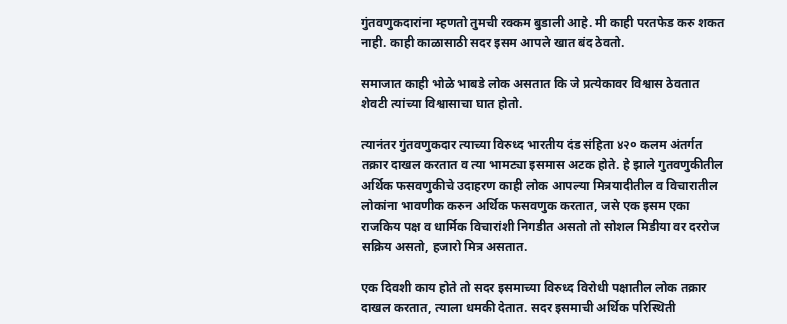गुंतवणुकदारांना म्हणतो तुमची रक्कम बुडाली आहे. मी काही परतफेड करु शकत नाही. काही काळासाठी सदर इसम आपले खात बंद ठेवतो.

समाजात काही भोळे भाबडे लोक असतात कि जे प्रत्येकावर विश्वास ठेवतात शेवटी त्यांच्या विश्वासाचा घात होतो.

त्यानंतर गुंतवणुकदार त्याच्या विरुध्द भारतीय दंड संहिता ४२० कलम अंतर्गत तक्रार दाखल करतात व त्या भामट्या इसमास अटक होते. हे झाले गुतवणुकीतील अर्थिक फसवणुकीचे उदाहरण काही लोक आपल्या मित्रयादीतील व विचारातील लोकांना भावणीक करुन अर्थिक फसवणुक करतात, जसे एक इसम एका राजकिय पक्ष व धार्मिक विचारांशी निगडीत असतो तो सोशल मिडीया वर दररोज सक्रिय असतो, हजारो मित्र असतात.

एक दिवशी काय होते तो सदर इसमाच्या विरुध्द विरोधी पक्षातील लोक तक्रार दाखल करतात, त्याला धमकी देतात. सदर इसमाची अर्थिक परिस्थिती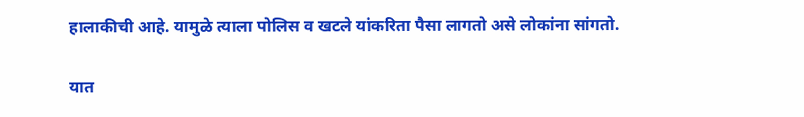हालाकीची आहे. यामुळे त्याला पोलिस व खटले यांकरिता पैसा लागतो असे लोकांना सांगतो.

यात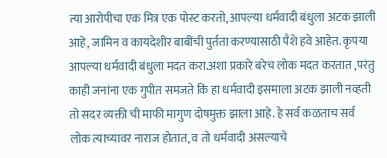त्या आरोपीचा एक मित्र एक पोस्ट करतो, आपल्या धर्मवादी बंधुला अटक झाली आहे, जामिन व कायदेशीर बाबींची पुर्तता करण्यासाठी पैशे हवे आहेत. कृपया आपल्या धर्मवादी बंधुला मदत करा.अशा प्रकारे बरेच लोक मदत करतात ,परंतु काही जनांना एक गुपीत समजते कि हा धर्मवादी इसमाला अटक झाली नव्हती तो सदर व्यक्ती ची माफी मागुण दोषमुक्त झाला आहे. हे सर्व कळताच सर्व लोक त्याच्यावर नाराज होतात, व तो धर्मवादी असल्याचे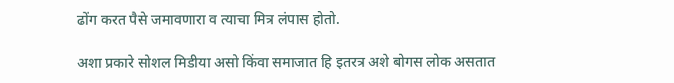ढोंग करत पैसे जमावणारा व त्याचा मित्र लंपास होतो.

अशा प्रकारे सोशल मिडीया असो किंवा समाजात हि इतरत्र अशे बोगस लोक असतात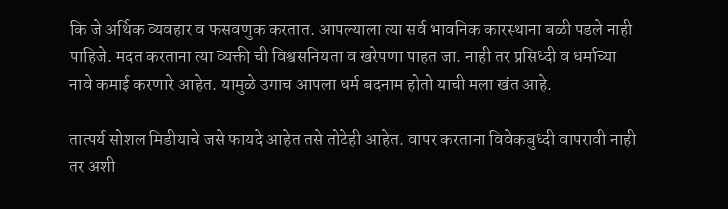कि जे अर्थिक व्यवहार व फसवणुक करतात. आपल्याला त्या सर्व भावनिक कारस्थाना बळी पडले नाही पाहिजे. मदत करताना त्या व्यक्ती ची विश्वसनियता व खरेपणा पाहत जा. नाही तर प्रसिध्दी व धर्माच्या नावे कमाई करणारे आहेत. यामुळे उगाच आपला धर्म बदनाम होतो याची मला खंत आहे.

तात्पर्य सोशल मिडीयाचे जसे फायदे आहेत तसे तोटेही आहेत. वापर करताना विवेकबुध्दी वापरावी नाही तर अशी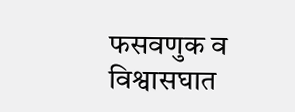फसवणुक व विश्वासघात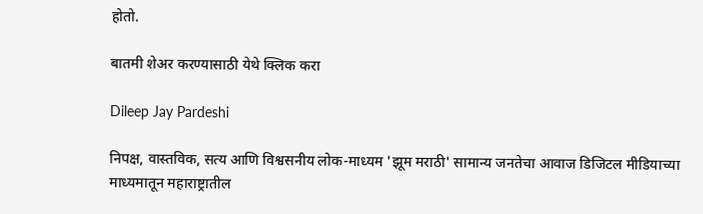होतो.

बातमी शेअर करण्यासाठी येथे क्लिक करा

Dileep Jay Pardeshi

निपक्ष, वास्तविक, सत्य आणि विश्वसनीय लोक-माध्यम 'झूम मराठी' सामान्य जनतेचा आवाज डिजिटल मीडियाच्या माध्यमातून महाराष्ट्रातील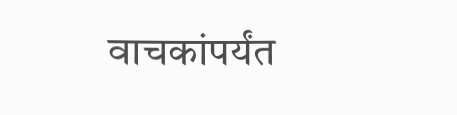वाचकांपर्यंत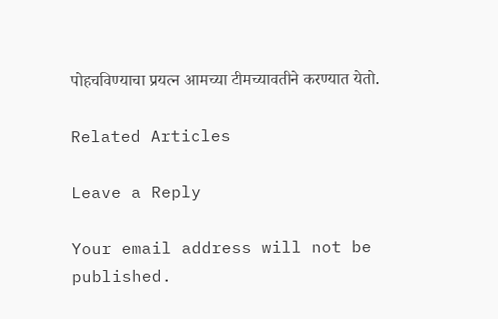पोहचविण्याचा प्रयत्न आमच्या टीमच्यावतीने करण्यात येतो.

Related Articles

Leave a Reply

Your email address will not be published.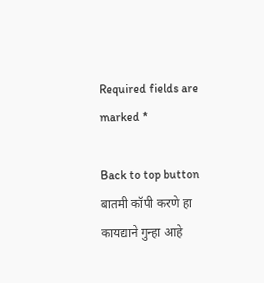Required fields are marked *

Back to top button
बातमी कॉपी करणे हा कायद्याने गुन्हा आहे